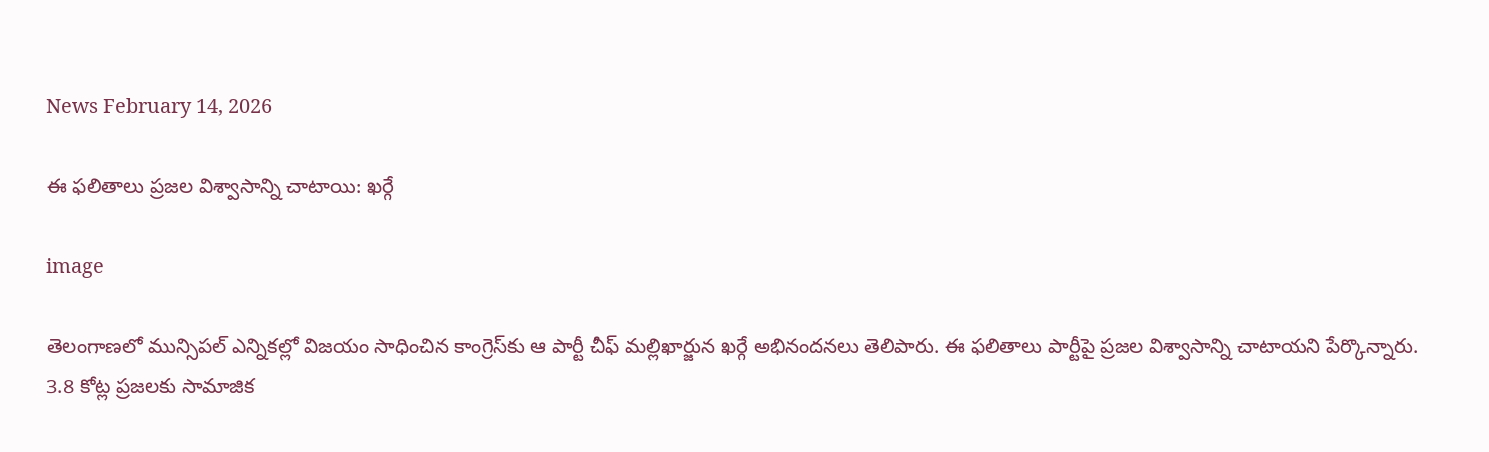News February 14, 2026

ఈ ఫలితాలు ప్రజల విశ్వాసాన్ని చాటాయి: ఖర్గే

image

తెలంగాణలో మున్సిపల్ ఎన్నికల్లో విజయం సాధించిన కాంగ్రెస్‌కు ఆ పార్టీ చీఫ్ మల్లిఖార్జున ఖర్గే అభినందనలు తెలిపారు. ఈ ఫలితాలు పార్టీపై ప్రజల విశ్వాసాన్ని చాటాయని పేర్కొన్నారు. 3.8 కోట్ల ప్రజలకు సామాజిక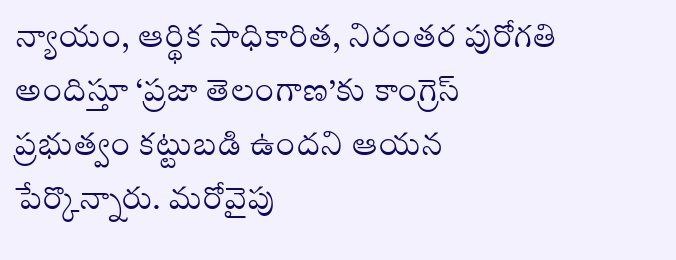న్యాయం, ఆర్థిక సాధికారిత, నిరంతర పురోగతి అందిస్తూ ‘ప్రజా తెలంగాణ’కు కాంగ్రెస్ ప్రభుత్వం కట్టుబడి ఉందని ఆయన పేర్కొన్నారు. మరోవైపు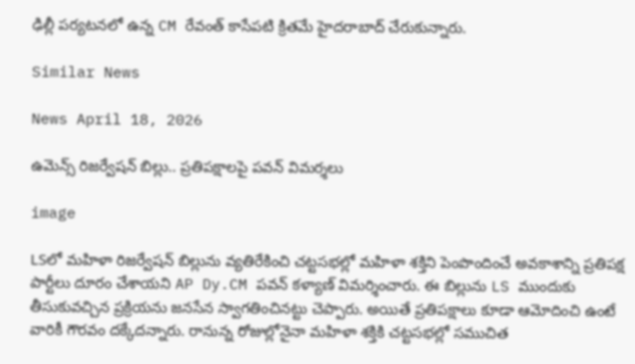ఢిల్లీ పర్యటనలో ఉన్న CM రేవంత్ కాసేపటి క్రితమే హైదరాబాద్ చేరుకున్నారు.

Similar News

News April 18, 2026

ఉమెన్స్ రిజర్వేషన్ బిల్లు.. ప్రతిపక్షాలపై పవన్ విమర్శలు

image

LSలో మహిళా రిజర్వేషన్ బిల్లును వ్యతిరేకించి చట్టసభల్లో మహిళా శక్తిని పెంపొందించే అవకాశాన్ని ప్రతిపక్ష పార్టీలు దూరం చేశాయని AP Dy.CM పవన్ కళ్యాణ్ విమర్శించారు. ఈ బిల్లును LS ముందుకు తీసుకువచ్చిన ప్రక్రియను జనసేన స్వాగతించినట్టు చెప్పారు. అయితే ప్రతిపక్షాలు కూడా ఆమోదించి ఉంటే వారికీ గౌరవం దక్కేదన్నారు. రానున్న రోజుల్లోనైనా మహిళా శక్తికి చట్టసభల్లో సముచిత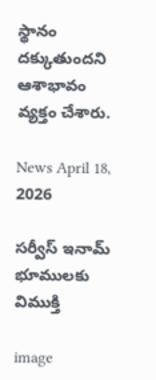స్థానం దక్కుతుందని ఆశాభావం వ్యక్తం చేశారు.

News April 18, 2026

సర్వీస్ ఇనామ్ భూములకు విముక్తి

image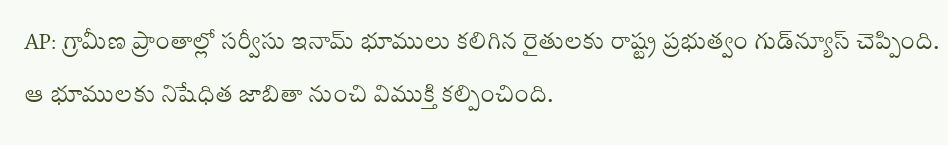AP: గ్రామీణ ప్రాంతాల్లో సర్వీసు ఇనామ్ భూములు కలిగిన రైతులకు రాష్ట్ర ప్రభుత్వం గుడ్‌న్యూస్ చెప్పింది. ఆ భూములకు నిషేధిత జాబితా నుంచి విముక్తి కల్పించింది.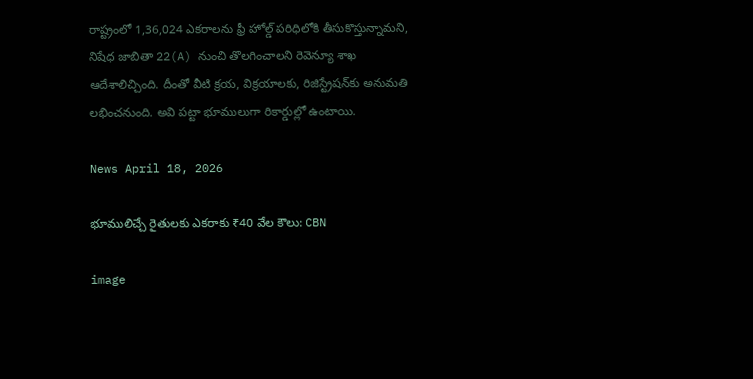రాష్ట్రంలో 1,36,024 ఎకరాలను ఫ్రీ హోల్డ్ పరిధిలోకి తీసుకొస్తున్నామని, నిషేధ జాబితా 22(A) నుంచి తొలగించాలని రెవెన్యూ శాఖ ఆదేశాలిచ్చింది. దీంతో వీటి క్రయ, విక్రయాలకు, రిజిస్ట్రేషన్‌కు అనుమతి లభించనుంది. అవి పట్టా భూములుగా రికార్డుల్లో ఉంటాయి.

News April 18, 2026

భూములిచ్చే రైతులకు ఎకరాకు ₹40 వేల కౌలు: CBN

image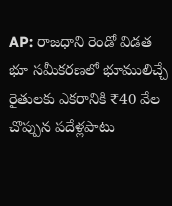AP: రాజధాని రెండో విడత భూ సమీకరణలో భూములిచ్చే రైతులకు ఎకరానికి ₹40 వేల చొప్పున పదేళ్లపాటు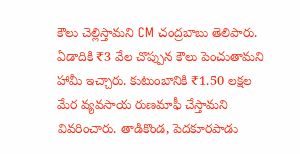కౌలు చెల్లిస్తామని CM చంద్రబాబు తెలిపారు. ఏడాదికి ₹3 వేల చొప్పున కౌలు పెంచుతామని హామీ ఇచ్చారు. కుటుంబానికి ₹1.50 లక్షల మేర వ్యవసాయ రుణమాఫీ చేస్తామని వివరించారు. తాడికొండ, పెదకూరపాడు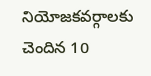నియోజకవర్గాలకు చెందిన 10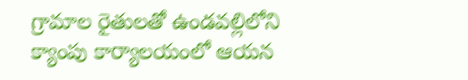గ్రామాల రైతులతో ఉండవల్లిలోని క్యాంపు కార్యాలయంలో ఆయన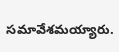సమావేశమయ్యారు.